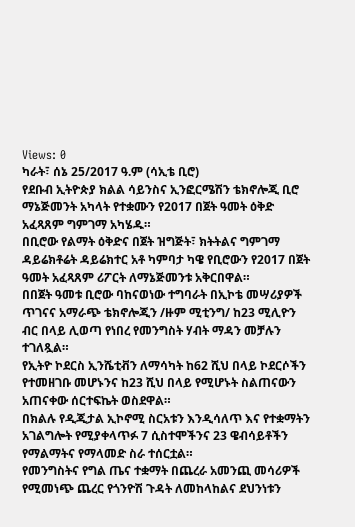Views: 0
ካራት፣ ሰኔ 25/2017 ዓ.ም (ሳኢቴ ቢሮ)
የደቡብ ኢትዮጵያ ክልል ሳይንስና ኢንፎርሜሽን ቴክኖሎጂ ቢሮ ማኔጅመንት አካላት የተቋሙን የ2017 በጀት ዓመት ዕቅድ አፈጻጸም ግምገማ አካሄዱ።
በቢሮው የልማት ዕቅድና በጀት ዝግጅት፣ ክትትልና ግምገማ ዳይሬክቶሬት ዳይሬክተር አቶ ካምባታ ካዌ የቢሮውን የ2017 በጀት ዓመት አፈጻጸም ሪፖርት ለማኔጅመንቱ አቅርበዋል።
በበጀት ዓመቱ ቢሮው ባከናወነው ተግባራት በኢኮቴ መሣሪያዎች ጥገናና አማራጭ ቴክኖሎጂን /ዙም ሚቲንግ/ ከ23 ሚሊዮን ብር በላይ ሊወጣ የነበረ የመንግስት ሃብት ማዳን መቻሉን ተገለጿል።
የኢትዮ ኮደርስ ኢንሼቲቭን ለማሳካት ከ62 ሺህ በላይ ኮደርሶችን የተመዘገቡ መሆኑንና ከ23 ሺህ በላይ የሚሆኑት ስልጠናውን አጠናቀው ሰርተፍኬት ወስደዋል።
በክልሉ የዲጂታል ኢኮኖሚ ስርአቱን እንዲሳለጥ እና የተቋማትን አገልግሎት የሚያቀላጥፉ 7 ሲስተሞችንና 23 ዌብሳይቶችን የማልማትና የማላመድ ስራ ተሰርቷል።
የመንግስትና የግል ጤና ተቋማት በጨረራ አመንጪ መሳሪዎች የሚመነጭ ጨረር የጎንዮሽ ጉዳት ለመከላከልና ደህንነቱን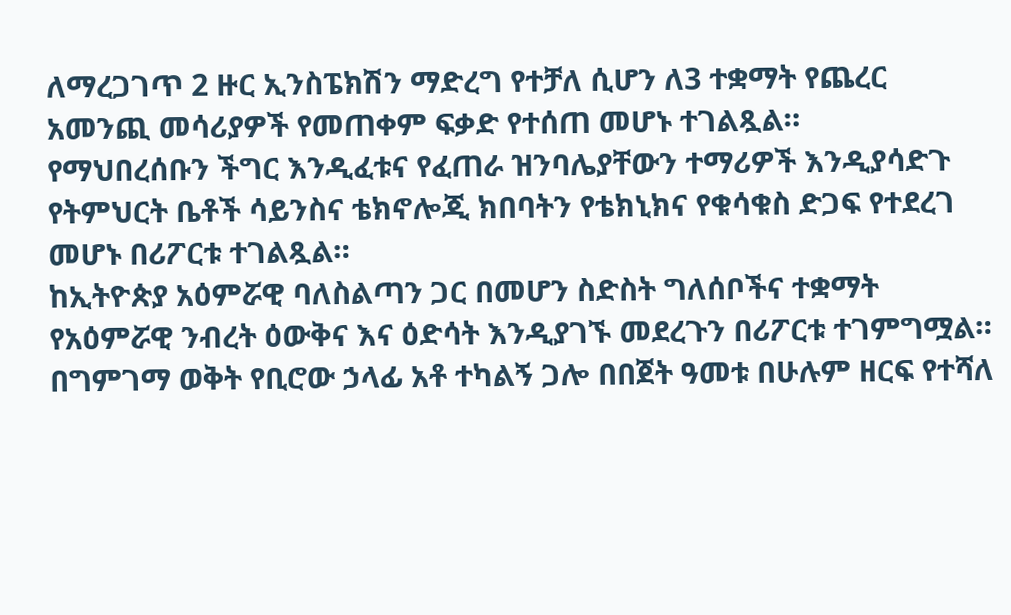ለማረጋገጥ 2 ዙር ኢንስፔክሽን ማድረግ የተቻለ ሲሆን ለ3 ተቋማት የጨረር አመንጪ መሳሪያዎች የመጠቀም ፍቃድ የተሰጠ መሆኑ ተገልጿል።
የማህበረሰቡን ችግር እንዲፈቱና የፈጠራ ዝንባሌያቸውን ተማሪዎች እንዲያሳድጉ የትምህርት ቤቶች ሳይንስና ቴክኖሎጂ ክበባትን የቴክኒክና የቁሳቁስ ድጋፍ የተደረገ መሆኑ በሪፖርቱ ተገልጿል።
ከኢትዮጵያ አዕምሯዊ ባለስልጣን ጋር በመሆን ስድስት ግለሰቦችና ተቋማት የአዕምሯዊ ንብረት ዕውቅና እና ዕድሳት እንዲያገኙ መደረጉን በሪፖርቱ ተገምግሟል።
በግምገማ ወቅት የቢሮው ኃላፊ አቶ ተካልኝ ጋሎ በበጀት ዓመቱ በሁሉም ዘርፍ የተሻለ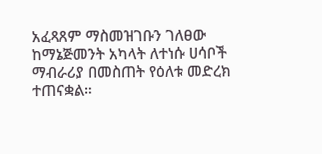አፈጻጸም ማስመዝገቡን ገለፀው ከማኔጅመንት አካላት ለተነሱ ሀሳቦች ማብራሪያ በመስጠት የዕለቱ መድረክ ተጠናቋል።